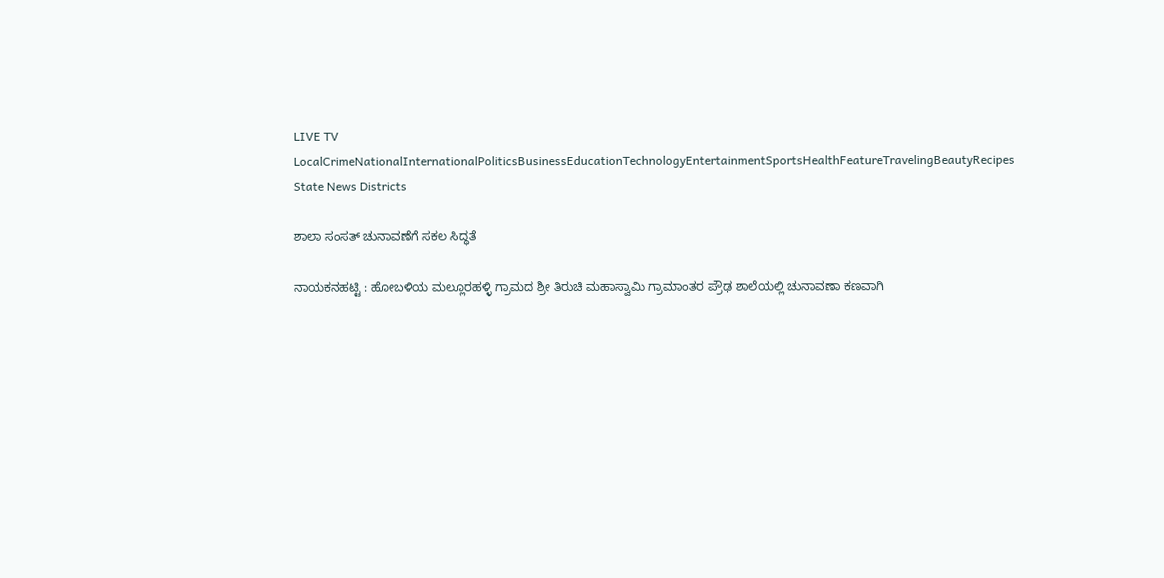LIVE TV LocalCrimeNationalInternationalPoliticsBusinessEducationTechnologyEntertainmentSportsHealthFeatureTravelingBeautyRecipes
State News Districts

ಶಾಲಾ ಸಂಸತ್ ಚುನಾವಣೆಗೆ ಸಕಲ ಸಿದ್ಧತೆ

ನಾಯಕನಹಟ್ಟಿ : ಹೋಬಳಿಯ ಮಲ್ಲೂರಹಳ್ಳಿ ಗ್ರಾಮದ ಶ್ರೀ ತಿರುಚಿ ಮಹಾಸ್ವಾಮಿ ಗ್ರಾಮಾಂತರ ಪ್ರೌಢ ಶಾಲೆಯಲ್ಲಿ ಚುನಾವಣಾ ಕಣವಾಗಿ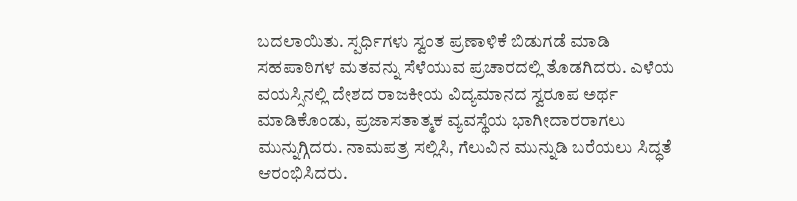ಬದಲಾಯಿತು. ಸ್ಪರ್ಧಿಗಳು ಸ್ವಂತ ಪ್ರಣಾಳಿಕೆ ಬಿಡುಗಡೆ ಮಾಡಿ ಸಹಪಾಠಿಗಳ ಮತವನ್ನು ಸೆಳೆಯುವ ಪ್ರಚಾರದಲ್ಲಿ ತೊಡಗಿದರು. ಎಳೆಯ ವಯಸ್ಸಿನಲ್ಲಿ ದೇಶದ ರಾಜಕೀಯ ವಿದ್ಯಮಾನದ ಸ್ವರೂಪ ಅರ್ಥ ಮಾಡಿಕೊಂಡು, ಪ್ರಜಾಸತಾತ್ಮಕ ವ್ಯವಸ್ಥೆಯ ಭಾಗೀದಾರರಾಗಲು ಮುನ್ನುಗ್ಗಿದರು. ನಾಮಪತ್ರ ಸಲ್ಲಿಸಿ, ಗೆಲುವಿನ ಮುನ್ನುಡಿ ಬರೆಯಲು ಸಿದ್ಧತೆ ಆರಂಭಿಸಿದರು.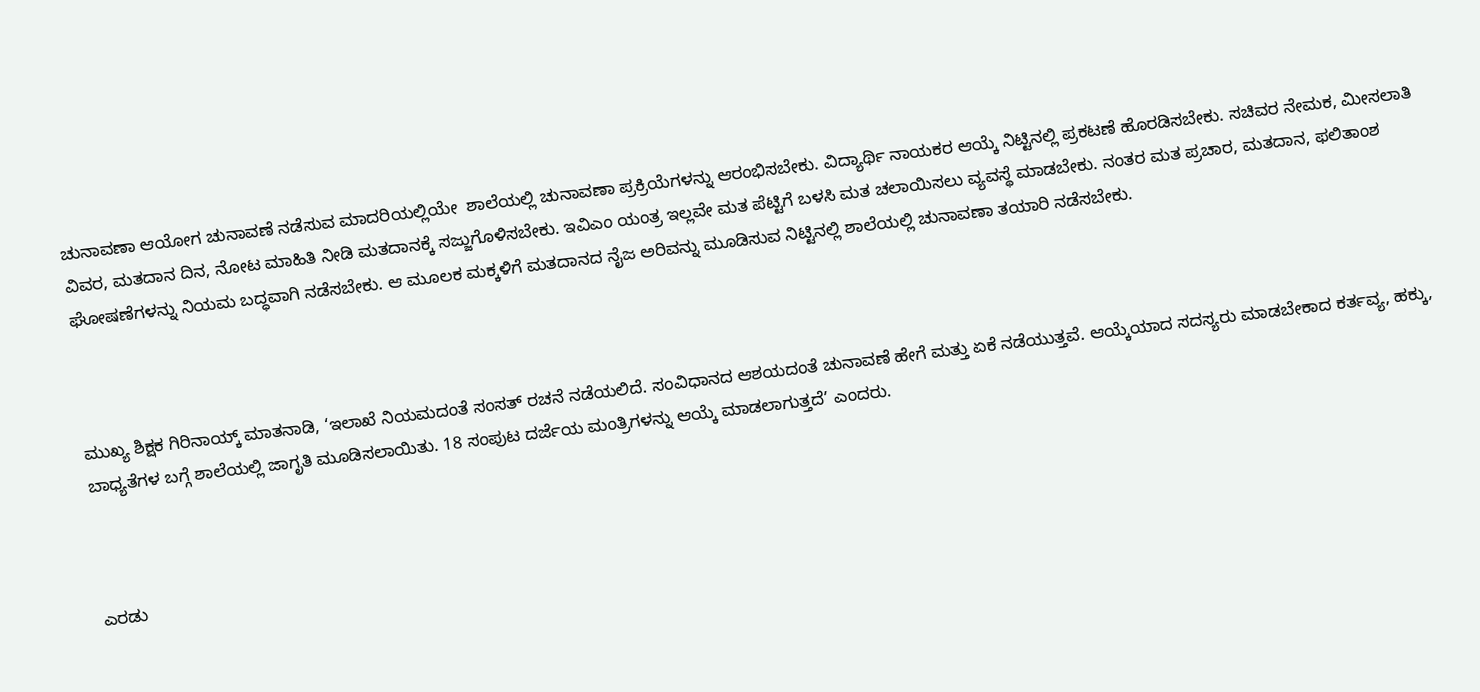ಚುನಾವಣಾ ಆಯೋಗ ಚುನಾವಣೆ ನಡೆಸುವ ಮಾದರಿಯಲ್ಲಿಯೇ  ಶಾಲೆಯಲ್ಲಿ ಚುನಾವಣಾ ಪ್ರಕ್ರಿಯೆಗಳನ್ನು ಆರಂಭಿಸಬೇಕು. ವಿದ್ಯಾರ್ಥಿ ನಾಯಕರ ಆಯ್ಕೆ ನಿಟ್ಟಿನಲ್ಲಿ ಪ್ರಕಟಣೆ ಹೊರಡಿಸಬೇಕು. ಸಚಿವರ ನೇಮಕ, ಮೀಸಲಾತಿ ವಿವರ, ಮತದಾನ ದಿನ, ನೋಟ ಮಾಹಿತಿ ನೀಡಿ ಮತದಾನಕ್ಕೆ ಸಜ್ಜುಗೊಳಿಸಬೇಕು. ಇವಿಎಂ ಯಂತ್ರ ಇಲ್ಲವೇ ಮತ ಪೆಟ್ಟಿಗೆ ಬಳಸಿ ಮತ ಚಲಾಯಿಸಲು ವ್ಯವಸ್ಥೆ ಮಾಡಬೇಕು. ನಂತರ ಮತ ಪ್ರಚಾರ, ಮತದಾನ, ಫಲಿತಾಂಶ ಘೋಷಣೆಗಳನ್ನು ನಿಯಮ ಬದ್ಧವಾಗಿ ನಡೆಸಬೇಕು. ಆ ಮೂಲಕ ಮಕ್ಕಳಿಗೆ ಮತದಾನದ ನೈಜ ಅರಿವನ್ನು ಮೂಡಿಸುವ ನಿಟ್ಟಿನಲ್ಲಿ ಶಾಲೆಯಲ್ಲಿ ಚುನಾವಣಾ ತಯಾರಿ ನಡೆಸಬೇಕು.



ಮುಖ್ಯ ಶಿಕ್ಷಕ ಗಿರಿನಾಯ್ಕ್ ಮಾತನಾಡಿ, ‘ಇಲಾಖೆ ನಿಯಮದಂತೆ ಸಂಸತ್ ರಚನೆ ನಡೆಯಲಿದೆ. ಸಂವಿಧಾನದ ಆಶಯದಂತೆ ಚುನಾವಣೆ ಹೇಗೆ ಮತ್ತು ಏಕೆ ನಡೆಯುತ್ತವೆ. ಆಯ್ಕೆಯಾದ ಸದಸ್ಯರು ಮಾಡಬೇಕಾದ ಕರ್ತವ್ಯ, ಹಕ್ಕು, ಬಾಧ್ಯತೆಗಳ ಬಗ್ಗೆ ಶಾಲೆಯಲ್ಲಿ ಜಾಗೃತಿ ಮೂಡಿಸಲಾಯಿತು. 18 ಸಂಪುಟ ದರ್ಜೆಯ ಮಂತ್ರಿಗಳನ್ನು ಆಯ್ಕೆ ಮಾಡಲಾಗುತ್ತದೆ’ ಎಂದರು.



ಎರಡು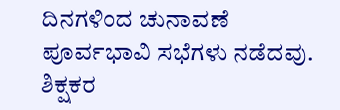ದಿನಗಳಿಂದ ಚುನಾವಣೆ ಪೂರ್ವಭಾವಿ ಸಭೆಗಳು ನಡೆದವು. ಶಿಕ್ಷಕರ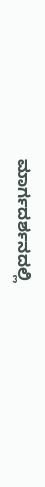ಮಾರ್ಗದರ್ಶನದಲ್ಲಿ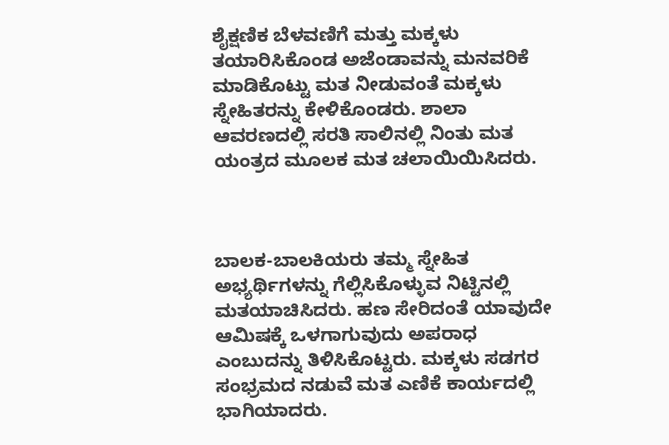ಶೈಕ್ಷಣಿಕ ಬೆಳವಣಿಗೆ ಮತ್ತು ಮಕ್ಕಳು ತಯಾರಿಸಿಕೊಂಡ ಅಜೆಂಡಾವನ್ನು ಮನವರಿಕೆ ಮಾಡಿಕೊಟ್ಟು ಮತ ನೀಡುವಂತೆ ಮಕ್ಕಳು ಸ್ನೇಹಿತರನ್ನು ಕೇಳಿಕೊಂಡರು. ಶಾಲಾ ಆವರಣದಲ್ಲಿ ಸರತಿ ಸಾಲಿನಲ್ಲಿ ನಿಂತು ಮತ ಯಂತ್ರದ ಮೂಲಕ ಮತ ಚಲಾಯಿಯಿಸಿದರು.



ಬಾಲಕ-ಬಾಲಕಿಯರು ತಮ್ಮ ಸ್ನೇಹಿತ ಅಭ್ಯರ್ಥಿಗಳನ್ನು ಗೆಲ್ಲಿಸಿಕೊಳ್ಳುವ ನಿಟ್ಟಿನಲ್ಲಿ ಮತಯಾಚಿಸಿದರು. ಹಣ ಸೇರಿದಂತೆ ಯಾವುದೇ ಆಮಿಷಕ್ಕೆ ಒಳಗಾಗುವುದು ಅಪರಾಧ ಎಂಬುದನ್ನು ತಿಳಿಸಿಕೊಟ್ಟರು. ಮಕ್ಕಳು ಸಡಗರ ಸಂಭ್ರಮದ ನಡುವೆ ಮತ ಎಣಿಕೆ ಕಾರ್ಯದಲ್ಲಿ ಭಾಗಿಯಾದರು.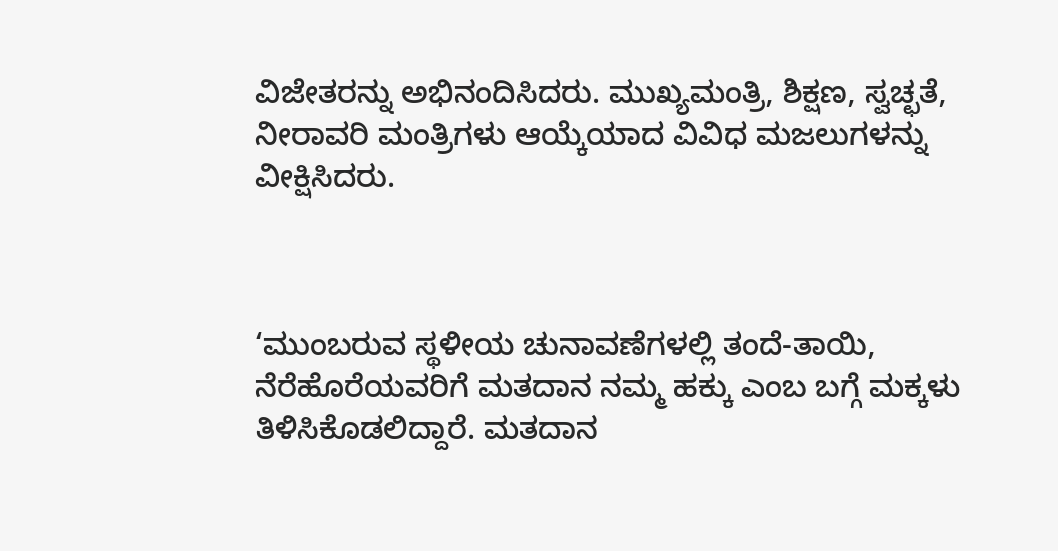ವಿಜೇತರನ್ನು ಅಭಿನಂದಿಸಿದರು. ಮುಖ್ಯಮಂತ್ರಿ, ಶಿಕ್ಷಣ, ಸ್ವಚ್ಛತೆ, ನೀರಾವರಿ ಮಂತ್ರಿಗಳು ಆಯ್ಕೆಯಾದ ವಿವಿಧ ಮಜಲುಗಳನ್ನು ವೀಕ್ಷಿಸಿದರು.



‘ಮುಂಬರುವ ಸ್ಥಳೀಯ ಚುನಾವಣೆಗಳಲ್ಲಿ ತಂದೆ-ತಾಯಿ, ನೆರೆಹೊರೆಯವರಿಗೆ ಮತದಾನ ನಮ್ಮ ಹಕ್ಕು ಎಂಬ ಬಗ್ಗೆ ಮಕ್ಕಳು ತಿಳಿಸಿಕೊಡಲಿದ್ದಾರೆ. ಮತದಾನ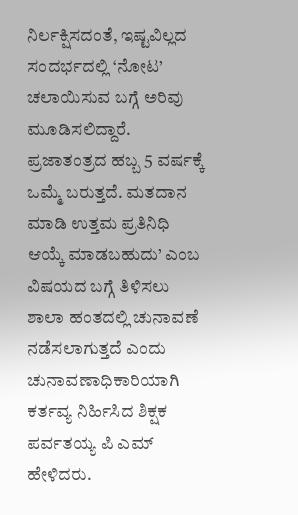ನಿರ್ಲಕ್ಷಿಸದಂತೆ, ಇಷ್ಟವಿಲ್ಲದ ಸಂದರ್ಭದಲ್ಲಿ ‘ನೋಟ’ ಚಲಾಯಿಸುವ ಬಗ್ಗೆ ಅರಿವು ಮೂಡಿಸಲಿದ್ದಾರೆ. ಪ್ರಜಾತಂತ್ರದ ಹಬ್ಬ 5 ವರ್ಷಕ್ಕೆ ಒಮ್ಮೆ ಬರುತ್ತದೆ. ಮತದಾನ ಮಾಡಿ ಉತ್ತಮ ಪ್ರತಿನಿಧಿ ಆಯ್ಕೆ ಮಾಡಬಹುದು’ ಎಂಬ ವಿಷಯದ ಬಗ್ಗೆ ತಿಳಿಸಲು ಶಾಲಾ ಹಂತದಲ್ಲಿ ಚುನಾವಣೆ ನಡೆಸಲಾಗುತ್ತದೆ ಎಂದು ಚುನಾವಣಾಧಿಕಾರಿಯಾಗಿ ಕರ್ತವ್ಯ ನಿರ್ಹಿಸಿದ ಶಿಕ್ಷಕ ಪರ್ವತಯ್ಯ ಪಿ ಎಮ್ ಹೇಳಿದರು.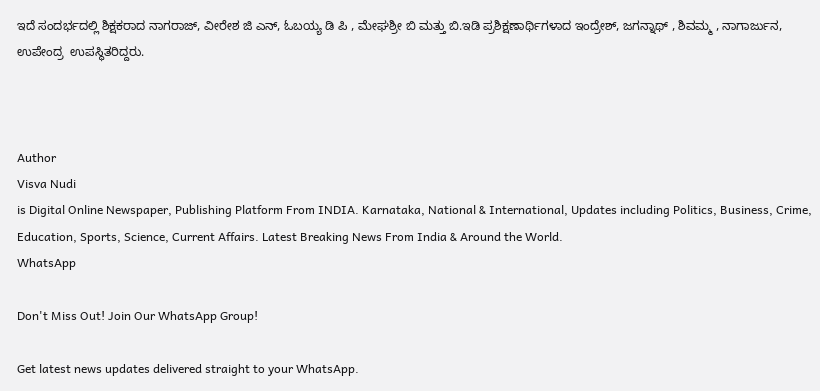ಇದೆ ಸಂದರ್ಭದಲ್ಲಿ ಶಿಕ್ಷಕರಾದ ನಾಗರಾಜ್, ವೀರೇಶ ಜಿ ಎನ್, ಓಬಯ್ಯ ಡಿ ಪಿ , ಮೇಘಶ್ರೀ ಬಿ ಮತ್ತು ಬಿ.ಇಡಿ ಪ್ರಶಿಕ್ಷಣಾರ್ಥಿಗಳಾದ ಇಂದ್ರೇಶ್, ಜಗನ್ನಾಥ್ , ಶಿವಮ್ಮ , ನಾಗಾರ್ಜುನ, ಉಪೇಂದ್ರ  ಉಪಸ್ಥಿತರಿದ್ದರು.



Author
Visva Nudi
is Digital Online Newspaper, Publishing Platform From INDIA. Karnataka, National & International, Updates including Politics, Business, Crime, Education, Sports, Science, Current Affairs. Latest Breaking News From India & Around the World.
WhatsApp

Don't Miss Out! Join Our WhatsApp Group!

Get latest news updates delivered straight to your WhatsApp.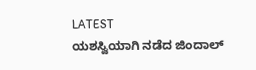LATEST
ಯಶಸ್ವಿಯಾಗಿ ನಡೆದ ಜಿಂದಾಲ್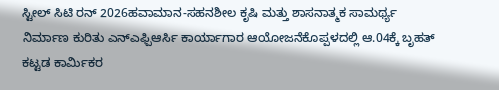ಸ್ಟೀಲ್ ಸಿಟಿ ರನ್ 2026ಹವಾಮಾನ-ಸಹನಶೀಲ ಕೃಷಿ ಮತ್ತು ಶಾಸನಾತ್ಮಕ ಸಾಮರ್ಥ್ಯ ನಿರ್ಮಾಣ ಕುರಿತು ಎನ್ಎಫ್ಪಿಆರ್ಸಿ ಕಾರ್ಯಾಗಾರ ಆಯೋಜನೆಕೊಪ್ಪಳದಲ್ಲಿ ಆ.04ಕ್ಕೆ ಬೃಹತ್ ಕಟ್ಟಡ ಕಾರ್ಮಿಕರ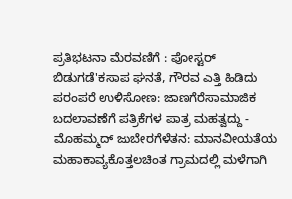ಪ್ರತಿಭಟನಾ ಮೆರವಣಿಗೆ : ಪೋಸ್ಟರ್ ಬಿಡುಗಡೆ'ಕಸಾಪ ಘನತೆ, ಗೌರವ ಎತ್ತಿ ಹಿಡಿದು ಪರಂಪರೆ ಉಳಿಸೋಣ: ಜಾಣಗೆರೆಸಾಮಾಜಿಕ ಬದಲಾವಣೆಗೆ ಪತ್ರಿಕೆಗಳ ಪಾತ್ರ ಮಹತ್ವದ್ದು - ಮೊಹಮ್ಮದ್ ಜುಬೇರಗೆಳೆತನ: ಮಾನವೀಯತೆಯ ಮಹಾಕಾವ್ಯಕೊತ್ತಲಚಿಂತ ಗ್ರಾಮದಲ್ಲಿ ಮಳೆಗಾಗಿ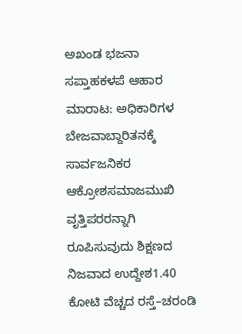ಅಖಂಡ ಭಜನಾ ಸಪ್ತಾಹಕಳಪೆ ಆಹಾರ ಮಾರಾಟ: ಅಧಿಕಾರಿಗಳ ಬೇಜವಾಬ್ದಾರಿತನಕ್ಕೆ ಸಾರ್ವಜನಿಕರ ಆಕ್ರೋಶಸಮಾಜಮುಖಿ ವೃತ್ತಿಪರರನ್ನಾಗಿ ರೂಪಿಸುವುದು ಶಿಕ್ಷಣದ ನಿಜವಾದ ಉದ್ದೇಶ1.40 ಕೋಟಿ ವೆಚ್ಚದ ರಸ್ತೆ–ಚರಂಡಿ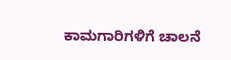ಕಾಮಗಾರಿಗಳಿಗೆ ಚಾಲನೆ